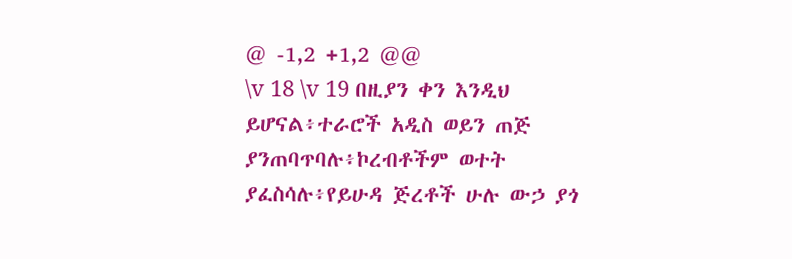@ -1,2 +1,2 @@
\v 18 \v 19 በዚያን ቀን እንዲህ ይሆናል፥ተራሮች አዲስ ወይን ጠጅ ያንጠባጥባሉ፥ኮረብቶችም ወተት ያፈስሳሉ፥የይሁዳ ጅረቶች ሁሉ ውኃ ያጎ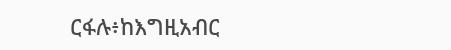ርፋሉ፥ከእግዚአብር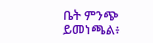ቤት ምንጭ ይመነጫል፥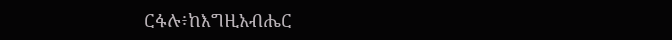ርፋሉ፥ከእግዚአብሔር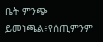ቤት ምንጭ ይመነጫል፥የሰጢምንም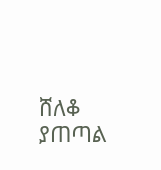ሸለቆ ያጠጣል